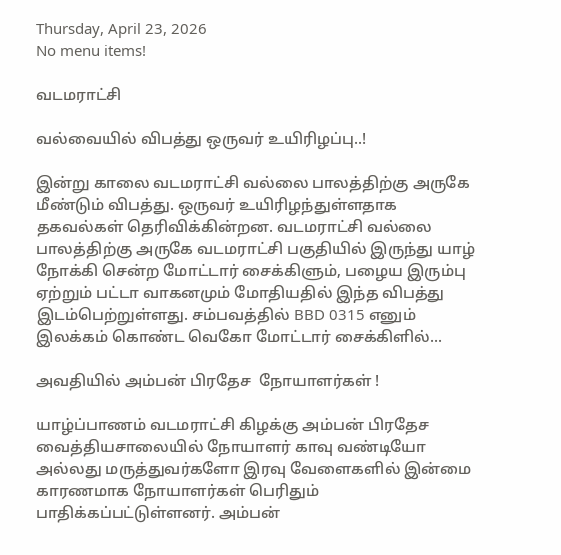Thursday, April 23, 2026
No menu items!

வடமராட்சி

வல்வையில் விபத்து ஒருவர் உயிரிழப்பு..!

இன்று காலை வடமராட்சி வல்லை பாலத்திற்கு அருகே மீண்டும் விபத்து. ஒருவர் உயிரிழந்துள்ளதாக தகவல்கள் தெரிவிக்கின்றன. வடமராட்சி வல்லை பாலத்திற்கு அருகே வடமராட்சி பகுதியில் இருந்து யாழ் நோக்கி சென்ற மோட்டார் சைக்கிளும், பழைய இரும்பு ஏற்றும் பட்டா வாகனமும் மோதியதில் இந்த விபத்து இடம்பெற்றுள்ளது. சம்பவத்தில் BBD 0315 எனும் இலக்கம் கொண்ட வெகோ மோட்டார் சைக்கிளில்...

அவதியில் அம்பன் பிரதேச  நோயாளர்கள் !

யாழ்ப்பாணம் வடமராட்சி கிழக்கு அம்பன் பிரதேச வைத்தியசாலையில் நோயாளர் காவு வண்டியோ அல்லது மருத்துவர்களோ இரவு வேளைகளில் இன்மை காரணமாக நோயாளர்கள் பெரிதும் பாதிக்கப்பட்டுள்ளனர். அம்பன்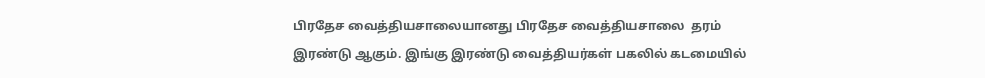பிரதேச வைத்தியசாலையானது பிரதேச வைத்தியசாலை  தரம் இரண்டு ஆகும். இங்கு இரண்டு வைத்தியர்கள் பகலில் கடமையில்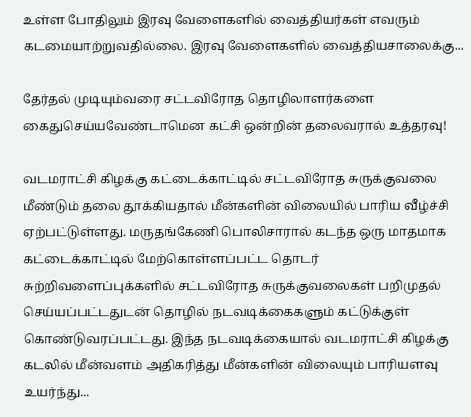உள்ள போதிலும் இரவு வேளைகளில் வைத்தியர்கள் எவரும் கடமையாற்றுவதில்லை. இரவு வேளைகளில் வைத்தியசாலைக்கு...

தேர்தல் முடியும்வரை சட்டவிரோத தொழிலாளர்களை கைதுசெய்யவேண்டாமென கட்சி ஒன்றின் தலைவரால் உத்தரவு!

வடமராட்சி கிழக்கு கட்டைக்காட்டில் சட்டவிரோத சுருக்குவலை மீண்டும் தலை தூக்கியதால் மீன்களின் விலையில் பாரிய வீழ்ச்சி ஏற்பட்டுள்ளது. மருதங்கேணி பொலிசாரால் கடந்த ஒரு மாதமாக கட்டைக்காட்டில் மேற்கொள்ளப்பட்ட தொடர் சுற்றிவளைப்புக்களில் சட்டவிரோத சுருக்குவலைகள் பறிமுதல் செய்யப்பட்டதுடன் தொழில் நடவடிக்கைகளும் கட்டுக்குள் கொண்டுவரப்பட்டது. இந்த நடவடிக்கையால் வடமராட்சி கிழக்கு கடலில் மீன்வளம் அதிகரித்து மீன்களின் விலையும் பாரியளவு உயர்ந்து...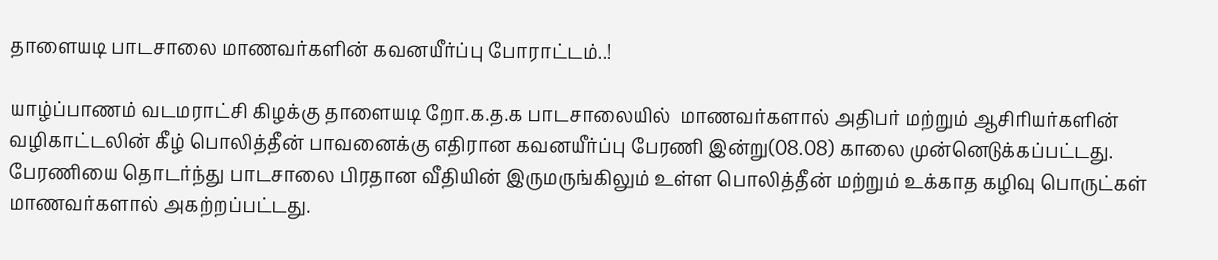தாளையடி பாடசாலை மாணவர்களின் கவனயீர்ப்பு போராட்டம்..!

யாழ்ப்பாணம் வடமராட்சி கிழக்கு தாளையடி றோ.க.த.க பாடசாலையில்  மாணவர்களால் அதிபர் மற்றும் ஆசிரியர்களின் வழிகாட்டலின் கீழ் பொலித்தீன் பாவனைக்கு எதிரான கவனயீர்ப்பு பேரணி இன்று(08.08) காலை முன்னெடுக்கப்பட்டது. பேரணியை தொடர்ந்து பாடசாலை பிரதான வீதியின் இருமருங்கிலும் உள்ள பொலித்தீன் மற்றும் உக்காத கழிவு பொருட்கள் மாணவர்களால் அகற்றப்பட்டது.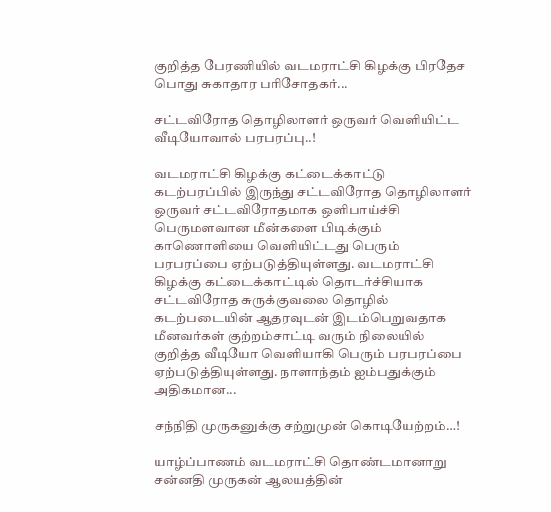குறித்த பேரணியில் வடமராட்சி கிழக்கு பிரதேச பொது சுகாதார பரிசோதகர்...

சட்டவிரோத தொழிலாளர் ஒருவர் வெளியிட்ட வீடியோவால் பரபரப்பு..!

வடமராட்சி கிழக்கு கட்டைக்காட்டு கடற்பரப்பில் இருந்து சட்டவிரோத தொழிலாளர் ஒருவர் சட்டவிரோதமாக ஒளிபாய்ச்சி பெருமளவான மீன்களை பிடிக்கும் காணொளியை வெளியிட்டது பெரும் பரபரப்பை ஏற்படுத்தியுள்ளது. வடமராட்சி கிழக்கு கட்டைக்காட்டில் தொடர்ச்சியாக சட்டவிரோத சுருக்குவலை தொழில் கடற்படையின் ஆதரவுடன் இடம்பெறுவதாக மீனவர்கள் குற்றம்சாட்டி வரும் நிலையில் குறித்த வீடியோ வெளியாகி பெரும் பரபரப்பை ஏற்படுத்தியுள்ளது. நாளாந்தம் ஐம்பதுக்கும் அதிகமான...

சந்நிதி முருகனுக்கு சற்றுமுன் கொடியேற்றம்…!

யாழ்ப்பாணம் வடமராட்சி தொண்டமானாறு  சன்னதி முருகன் ஆலயத்தின்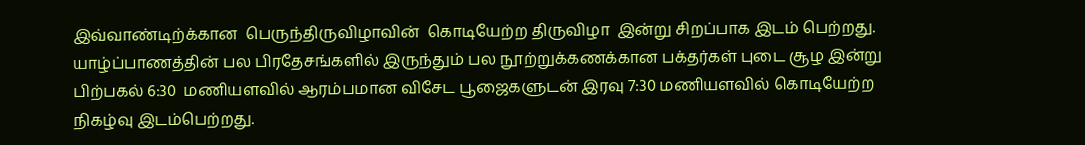இவ்வாண்டிற்க்கான  பெருந்திருவிழாவின்  கொடியேற்ற திருவிழா  இன்று சிறப்பாக இடம் பெற்றது. யாழ்ப்பாணத்தின் பல பிரதேசங்களில் இருந்தும் பல நூற்றுக்கணக்கான பக்தர்கள் புடை சூழ இன்று பிற்பகல் 6:30  மணியளவில் ஆரம்பமான விசேட பூஜைகளுடன் இரவு 7:30 மணியளவில் கொடியேற்ற நிகழ்வு இடம்பெற்றது.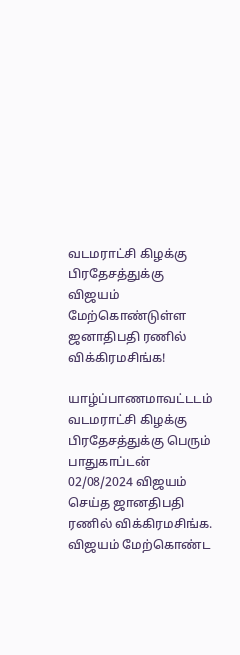வடமராட்சி கிழக்கு பிரதேசத்துக்கு விஜயம் மேற்கொண்டுள்ள ஜனாதிபதி ரணில் விக்கிரமசிங்க!

யாழ்ப்பாணமாவட்டடம் வடமராட்சி கிழக்கு பிரதேசத்துக்கு பெரும் பாதுகாப்டன் 02/08/2024 விஜயம் செய்த ஜானதிபதி ரணில் விக்கிரமசிங்க. விஜயம் மேற்கொண்ட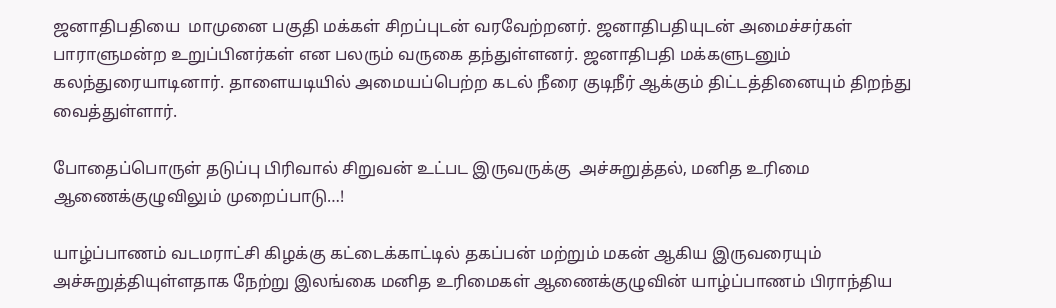ஜனாதிபதியை  மாமுனை பகுதி மக்கள் சிறப்புடன் வரவேற்றனர். ஜனாதிபதியுடன் அமைச்சர்கள் பாராளுமன்ற உறுப்பினர்கள் என பலரும் வருகை தந்துள்ளனர். ஜனாதிபதி மக்களுடனும் கலந்துரையாடினார். தாளையடியில் அமையப்பெற்ற கடல் நீரை குடிநீர் ஆக்கும் திட்டத்தினையும் திறந்து வைத்துள்ளார்.

போதைப்பொருள் தடுப்பு பிரிவால் சிறுவன் உட்பட இருவருக்கு  அச்சுறுத்தல், மனித உரிமை ஆணைக்குழுவிலும் முறைப்பாடு…!

யாழ்ப்பாணம் வடமராட்சி கிழக்கு கட்டைக்காட்டில் தகப்பன் மற்றும் மகன் ஆகிய இருவரையும் அச்சுறுத்தியுள்ளதாக நேற்று இலங்கை மனித உரிமைகள் ஆணைக்குழுவின் யாழ்ப்பாணம் பிராந்திய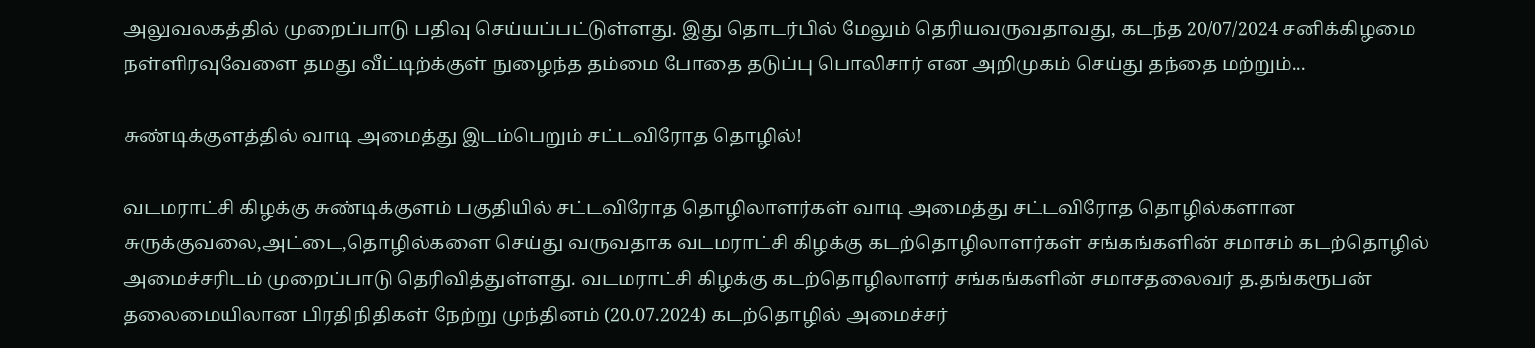அலுவலகத்தில் முறைப்பாடு பதிவு செய்யப்பட்டுள்ளது. இது தொடர்பில் மேலும் தெரியவருவதாவது, கடந்த 20/07/2024 சனிக்கிழமை நள்ளிரவுவேளை தமது வீட்டிற்க்குள் நுழைந்த தம்மை போதை தடுப்பு பொலிசார் என அறிமுகம் செய்து தந்தை மற்றும்...

சுண்டிக்குளத்தில் வாடி அமைத்து இடம்பெறும் சட்டவிரோத தொழில்!

வடமராட்சி கிழக்கு சுண்டிக்குளம் பகுதியில் சட்டவிரோத தொழிலாளர்கள் வாடி அமைத்து சட்டவிரோத தொழில்களான சுருக்குவலை,அட்டை,தொழில்களை செய்து வருவதாக வடமராட்சி கிழக்கு கடற்தொழிலாளர்கள் சங்கங்களின் சமாசம் கடற்தொழில் அமைச்சரிடம் முறைப்பாடு தெரிவித்துள்ளது. வடமராட்சி கிழக்கு கடற்தொழிலாளர் சங்கங்களின் சமாசதலைவர் த.தங்கரூபன் தலைமையிலான பிரதிநிதிகள் நேற்று முந்தினம் (20.07.2024) கடற்தொழில் அமைச்சர்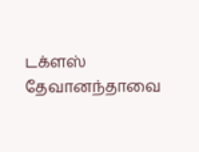டக்ளஸ் தேவானந்தாவை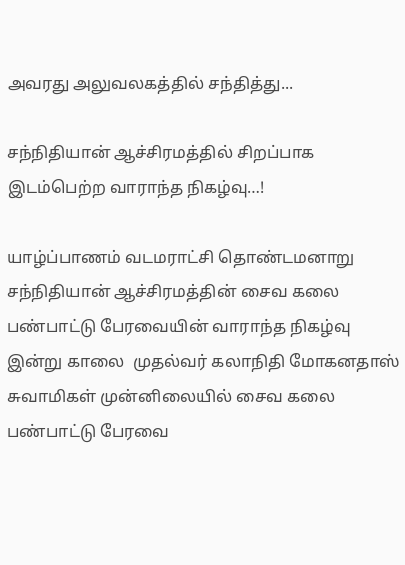அவரது அலுவலகத்தில் சந்தித்து...

சந்நிதியான் ஆச்சிரமத்தில் சிறப்பாக இடம்பெற்ற வாராந்த நிகழ்வு…!

யாழ்ப்பாணம் வடமராட்சி தொண்டமனாறு சந்நிதியான் ஆச்சிரமத்தின் சைவ கலை பண்பாட்டு பேரவையின் வாராந்த நிகழ்வு இன்று காலை  முதல்வர் கலாநிதி மோகனதாஸ் சுவாமிகள் முன்னிலையில் சைவ கலை பண்பாட்டு பேரவை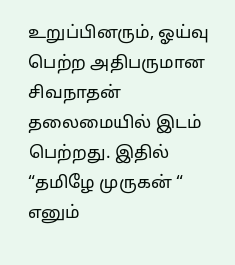உறுப்பினரும், ஓய்வு பெற்ற அதிபருமான சிவநாதன்  தலைமையில் இடம் பெற்றது. இதில் “தமிழே முருகன் “ எனும்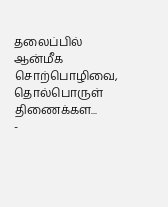தலைப்பில்  ஆன்மீக சொற்பொழிவை, தொல்பொருள் திணைக்கள...
-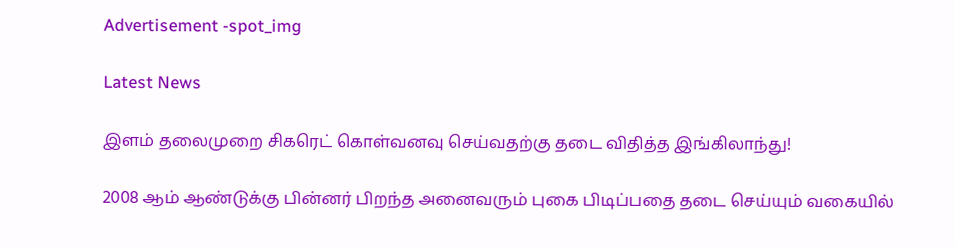Advertisement -spot_img

Latest News

இளம் தலைமுறை சிகரெட் கொள்வனவு செய்வதற்கு தடை விதித்த இங்கிலாந்து!

2008 ஆம் ஆண்டுக்கு பின்னர் பிறந்த அனைவரும் புகை பிடிப்பதை தடை செய்யும் வகையில்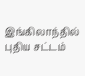இங்கிலாந்தில் புதிய சட்டம்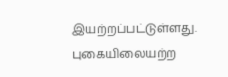இயற்றப்பட்டுள்ளது. புகையிலையற்ற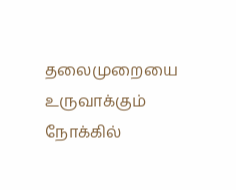தலைமுறையை உருவாக்கும் நோக்கில்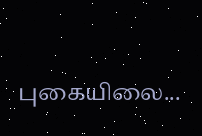புகையிலை...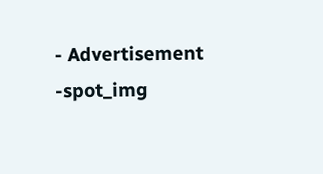- Advertisement -spot_img